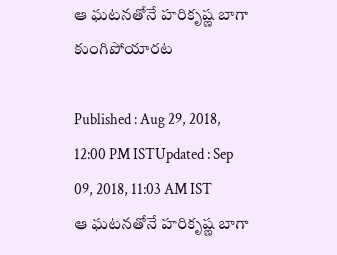ఆ ఘటనతోనే హరికృష్ణ బాగా కుంగిపోయారట

Published : Aug 29, 2018, 12:00 PM ISTUpdated : Sep 09, 2018, 11:03 AM IST
ఆ ఘటనతోనే హరికృష్ణ బాగా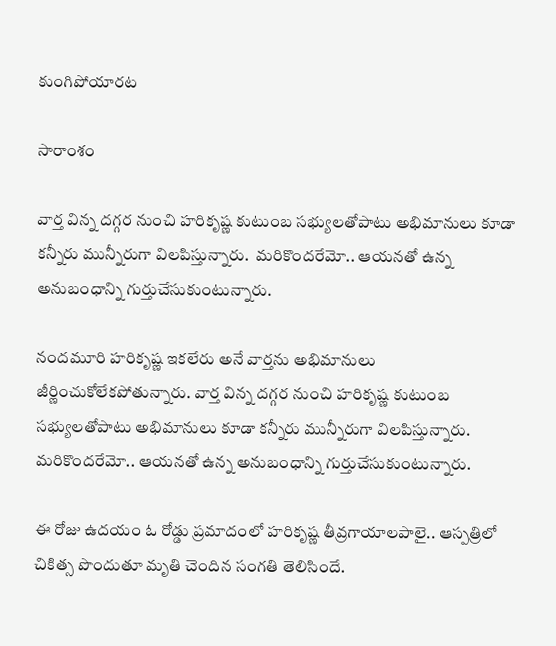కుంగిపోయారట

సారాంశం

వార్త విన్న దగ్గర నుంచి హరికృష్ణ కుటుంబ సభ్యులతోపాటు అభిమానులు కూడా కన్నీరు మున్నీరుగా విలపిస్తున్నారు.  మరికొందరేమో.. ఆయనతో ఉన్న అనుబంధాన్ని గుర్తుచేసుకుంటున్నారు.

నందమూరి హరికృష్ణ ఇకలేరు అనే వార్తను అభిమానులు జీర్ణించుకోలేకపోతున్నారు. వార్త విన్న దగ్గర నుంచి హరికృష్ణ కుటుంబ సభ్యులతోపాటు అభిమానులు కూడా కన్నీరు మున్నీరుగా విలపిస్తున్నారు.  మరికొందరేమో.. ఆయనతో ఉన్న అనుబంధాన్ని గుర్తుచేసుకుంటున్నారు.

ఈ రోజు ఉదయం ఓ రోడ్డు ప్రమాదంలో హరికృష్ణ తీవ్రగాయాలపాలై.. ఆస్పత్రిలో చికిత్స పొందుతూ మృతి చెందిన సంగతి తెలిసిందే.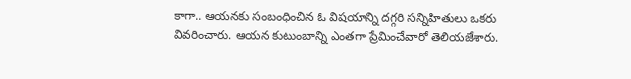కాగా.. ఆయనకు సంబంధించిన ఓ విషయాన్ని దగ్గరి సన్నిహితులు ఒకరు వివరించారు. ఆయన కుటుంబాన్ని ఎంతగా ప్రేమించేవారో తెలియజేశారు.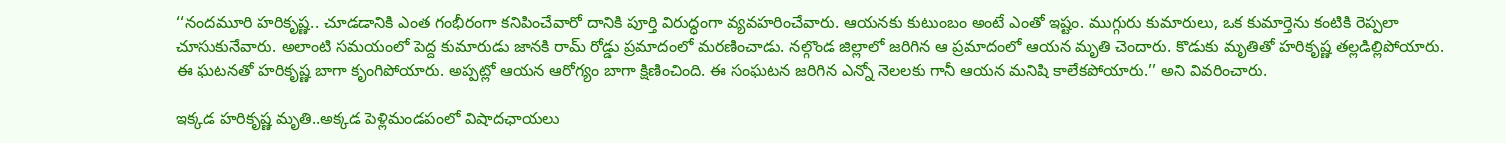‘‘నందమూరి హరికృష్ణ.. చూడడానికి ఎంత గంభీరంగా కనిపించేవారో దానికి పూర్తి విరుద్ధంగా వ్యవహరించేవారు. ఆయనకు కుటుంబం అంటే ఎంతో ఇష్టం. ముగ్గురు కుమారులు, ఒక కుమార్తెను కంటికి రెప్పలా చూసుకునేవారు. అలాంటి సమయంలో పెద్ద కుమారుడు జానకి రామ్ రోడ్డు ప్రమాదంలో మరణించాడు. నల్గొండ జిల్లాలో జరిగిన ఆ ప్రమాదంలో ఆయన మృతి చెందారు. కొడుకు మృతితో హరికృష్ణ తల్లడిల్లిపోయారు. ఈ ఘటనతో హరికృష్ణ బాగా కృంగిపోయారు. అప్పట్లో ఆయన ఆరోగ్యం బాగా క్షిణించింది. ఈ సంఘటన జరిగిన ఎన్నో నెలలకు గానీ ఆయన మనిషి కాలేకపోయారు.’’ అని వివరించారు.

ఇక్కడ హరికృష్ణ మృతి..అక్కడ పెళ్లిమండపంలో విషాదఛాయలు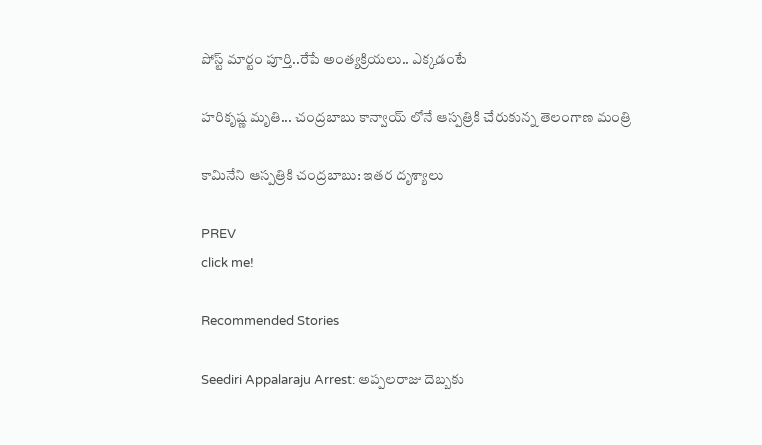పోస్ట్ మార్టం పూర్తి..రేపే అంత్యక్రియలు.. ఎక్కడంటే

హరికృష్ణ మృతి... చంద్రబాబు కాన్వాయ్ లోనే ఆస్పత్రికి చేరుకున్న తెలంగాణ మంత్రి

కామినేని ఆస్పత్రికి చంద్రబాబు: ఇతర దృశ్యాలు

PREV
click me!

Recommended Stories

Seediri Appalaraju Arrest: అప్పలరాజు దెబ్బకు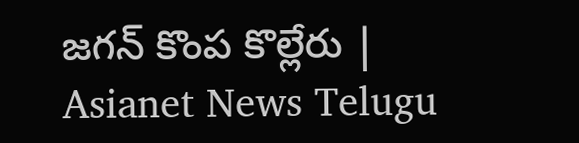జగన్ కొంప కొల్లేరు | Asianet News Telugu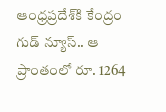ఆంధ్ర‌ప్ర‌దేశ్‌కి కేంద్రం గుడ్ న్యూస్‌.. ఆ ప్రాంతంలో రూ. 1264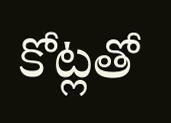కోట్ల‌తో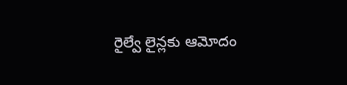రైల్వే లైన్ల‌కు ఆమోదం